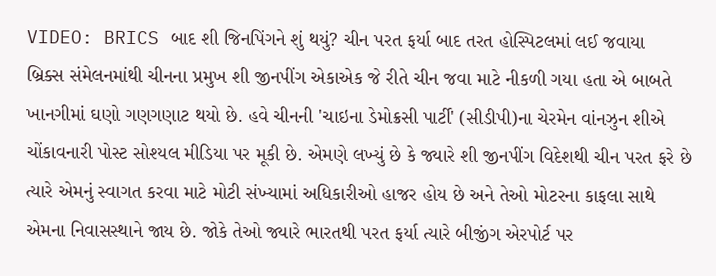VIDEO: BRICS બાદ શી જિનપિંગને શું થયું? ચીન પરત ફર્યા બાદ તરત હોસ્પિટલમાં લઈ જવાયા
બ્રિક્સ સંમેલનમાંથી ચીનના પ્રમુખ શી જીનપીંગ એકાએક જે રીતે ચીન જવા માટે નીકળી ગયા હતા એ બાબતે ખાનગીમાં ઘણો ગણગણાટ થયો છે. હવે ચીનની 'ચાઇના ડેમોક્રસી પાર્ટી' (સીડીપી)ના ચેરમેન વાંનઝુન શીએ ચોંકાવનારી પોસ્ટ સોશ્યલ મીડિયા પર મૂકી છે. એમણે લખ્યું છે કે જ્યારે શી જીનપીંગ વિદેશથી ચીન પરત ફરે છે ત્યારે એમનું સ્વાગત કરવા માટે મોટી સંખ્યામાં અધિકારીઓ હાજર હોય છે અને તેઓ મોટરના કાફલા સાથે એમના નિવાસસ્થાને જાય છે. જોકે તેઓ જ્યારે ભારતથી પરત ફર્યા ત્યારે બીજીંગ એરપોર્ટ પર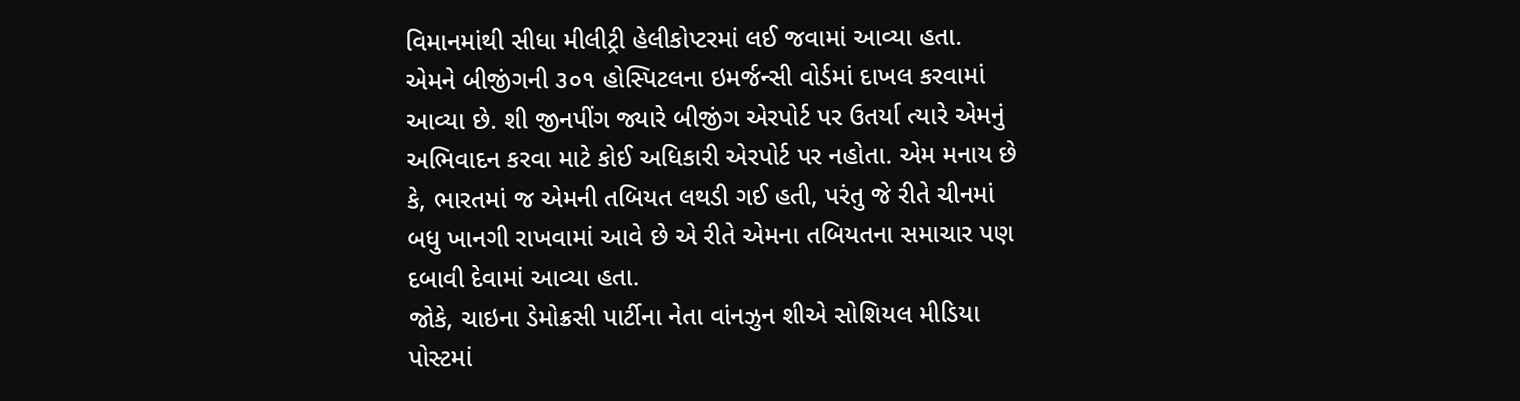વિમાનમાંથી સીધા મીલીટ્રી હેલીકોપ્ટરમાં લઈ જવામાં આવ્યા હતા. એમને બીજીંગની ૩૦૧ હોસ્પિટલના ઇમર્જન્સી વોર્ડમાં દાખલ કરવામાં આવ્યા છે. શી જીનપીંગ જ્યારે બીજીંગ એરપોર્ટ પર ઉતર્યા ત્યારે એમનું અભિવાદન કરવા માટે કોઈ અધિકારી એરપોર્ટ પર નહોતા. એમ મનાય છે કે, ભારતમાં જ એમની તબિયત લથડી ગઈ હતી, પરંતુ જે રીતે ચીનમાં બધુ ખાનગી રાખવામાં આવે છે એ રીતે એમના તબિયતના સમાચાર પણ દબાવી દેવામાં આવ્યા હતા.
જોકે, ચાઇના ડેમોક્રસી પાર્ટીના નેતા વાંનઝુન શીએ સોશિયલ મીડિયા પોસ્ટમાં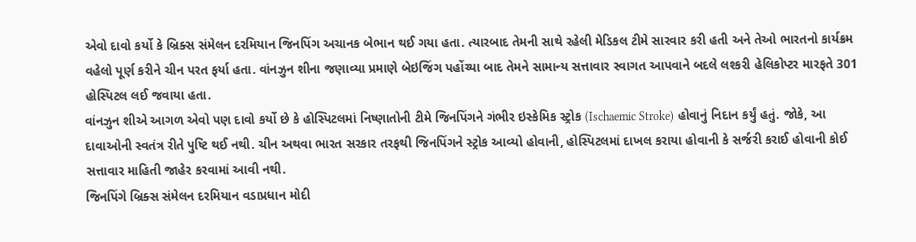એવો દાવો કર્યો કે બ્રિક્સ સંમેલન દરમિયાન જિનપિંગ અચાનક બેભાન થઈ ગયા હતા. ત્યારબાદ તેમની સાથે રહેલી મેડિકલ ટીમે સારવાર કરી હતી અને તેઓ ભારતનો કાર્યક્રમ વહેલો પૂર્ણ કરીને ચીન પરત ફર્યા હતા. વાંનઝુન શીના જણાવ્યા પ્રમાણે બેઇજિંગ પહોંચ્યા બાદ તેમને સામાન્ય સત્તાવાર સ્વાગત આપવાને બદલે લશ્કરી હેલિકોપ્ટર મારફતે 301 હોસ્પિટલ લઈ જવાયા હતા.
વાંનઝુન શીએ આગળ એવો પણ દાવો કર્યો છે કે હોસ્પિટલમાં નિષ્ણાતોની ટીમે જિનપિંગને ગંભીર ઇસ્કેમિક સ્ટ્રોક (Ischaemic Stroke) હોવાનું નિદાન કર્યું હતું. જોકે, આ દાવાઓની સ્વતંત્ર રીતે પુષ્ટિ થઈ નથી. ચીન અથવા ભારત સરકાર તરફથી જિનપિંગને સ્ટ્રોક આવ્યો હોવાની, હોસ્પિટલમાં દાખલ કરાયા હોવાની કે સર્જરી કરાઈ હોવાની કોઈ સત્તાવાર માહિતી જાહેર કરવામાં આવી નથી.
જિનપિંગે બ્રિક્સ સંમેલન દરમિયાન વડાપ્રધાન મોદી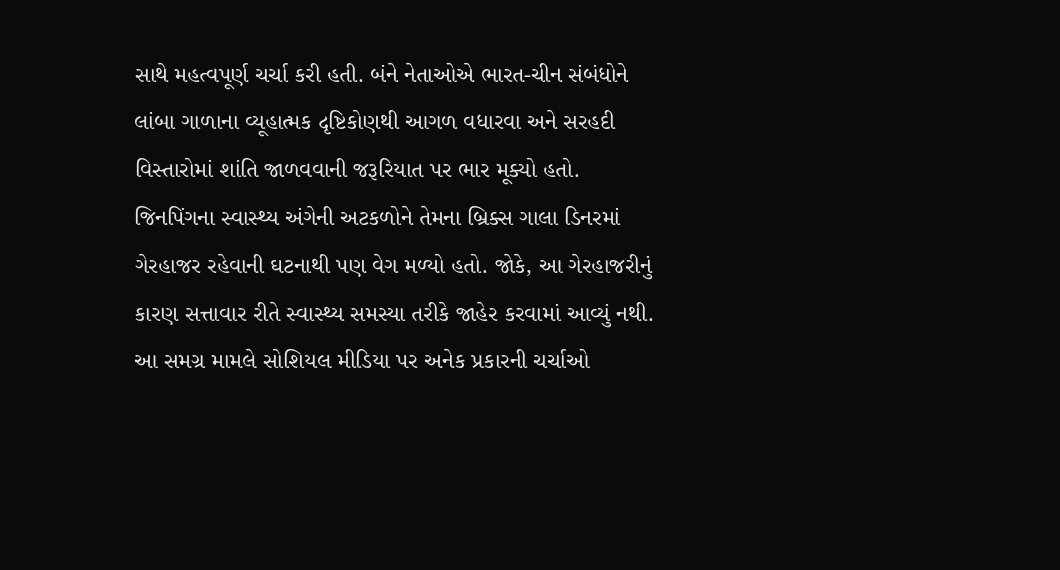સાથે મહત્વપૂર્ણ ચર્ચા કરી હતી. બંને નેતાઓએ ભારત-ચીન સંબંધોને લાંબા ગાળાના વ્યૂહાત્મક દૃષ્ટિકોણથી આગળ વધારવા અને સરહદી વિસ્તારોમાં શાંતિ જાળવવાની જરૂરિયાત પર ભાર મૂક્યો હતો.
જિનપિંગના સ્વાસ્થ્ય અંગેની અટકળોને તેમના બ્રિક્સ ગાલા ડિનરમાં ગેરહાજર રહેવાની ઘટનાથી પણ વેગ મળ્યો હતો. જોકે, આ ગેરહાજરીનું કારણ સત્તાવાર રીતે સ્વાસ્થ્ય સમસ્યા તરીકે જાહેર કરવામાં આવ્યું નથી.
આ સમગ્ર મામલે સોશિયલ મીડિયા પર અનેક પ્રકારની ચર્ચાઓ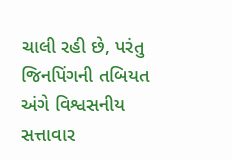ચાલી રહી છે, પરંતુ જિનપિંગની તબિયત અંગે વિશ્વસનીય સત્તાવાર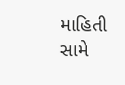માહિતી સામે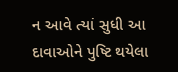ન આવે ત્યાં સુધી આ દાવાઓને પુષ્ટિ થયેલા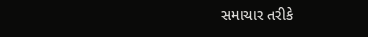સમાચાર તરીકે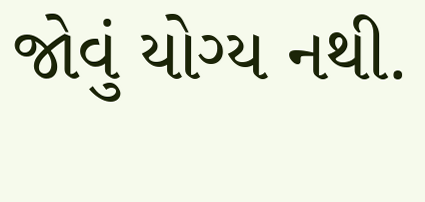જોવું યોગ્ય નથી.